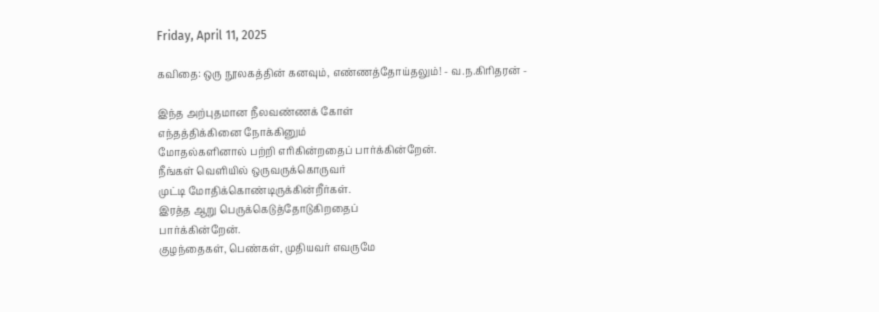Friday, April 11, 2025

கவிதை: ஒரு நூலகத்தின் கனவும், எண்ணத்தோய்தலும்! - வ.ந.கிரிதரன் -

இந்த அற்புதமான நீலவண்ணக் கோள்
எந்தத்திக்கினை நோக்கினும்
மோதல்களினால் பற்றி எரிகின்றதைப் பார்க்கின்றேன்.
நீங்கள் வெளியில் ஒருவருக்கொருவர்
முட்டி மோதிக்கொண்டிருக்கின்றீர்கள்.
இரத்த ஆறு பெருக்கெடுத்தோடுகிறதைப்
பார்க்கின்றேன்.
குழந்தைகள், பெண்கள், முதியவர் எவருமே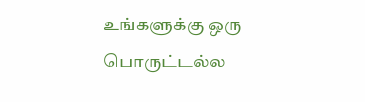உங்களுக்கு ஒரு பொருட்டல்ல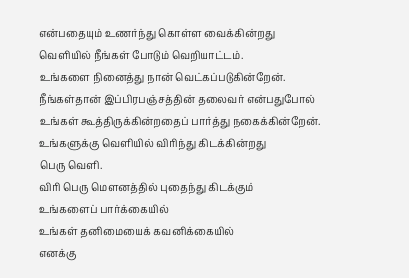என்பதையும் உணர்ந்து கொள்ள வைக்கின்றது
வெளியில் நீங்கள் போடும் வெறியாட்டம்.
உங்களை நினைத்து நான் வெட்கப்படுகின்றேன்.
நீங்கள்தான் இப்பிரபஞ்சத்தின் தலைவர் என்பதுபோல்
உங்கள் கூத்திருக்கின்றதைப் பார்த்து நகைக்கின்றேன்.
உங்களுக்கு வெளியில் விரிந்து கிடக்கின்றது
பெரு வெளி.
விரி பெரு மெளனத்தில் புதைந்து கிடக்கும்
உங்களைப் பார்க்கையில்
உங்கள் தனிமையைக் கவனிக்கையில்
எனக்கு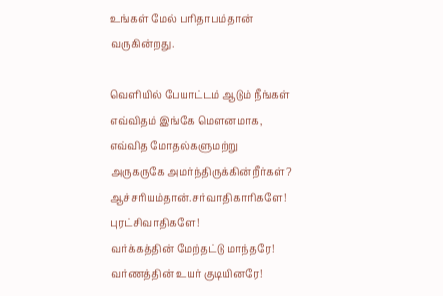உங்கள் மேல் பரிதாபம்தான் வருகின்றது.

வெளியில் பேயாட்டம் ஆடும் நீங்கள்
எவ்விதம் இங்கே மெளனமாக,
எவ்வித மோதல்களுமற்று
அருகருகே அமர்ந்திருக்கின்றீர்கள்?
ஆச்சரியம்தான்.சர்வாதிகாரிகளே! புரட்சிவாதிகளே!
வர்க்கத்தின் மேற்தட்டு மாந்தரே!
வர்ணத்தின் உயர் குடியினரே!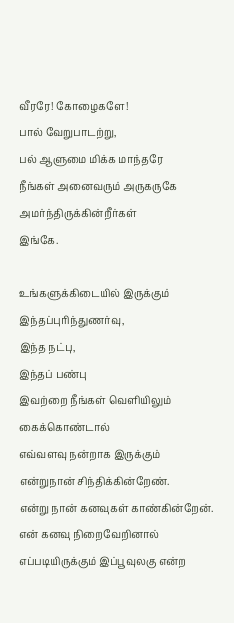வீரரே! கோழைகளே!
பால் வேறுபாடற்று,
பல் ஆளுமை மிக்க மாந்தரே
நீங்கள் அனைவரும் அருகருகே
அமர்ந்திருக்கின்றீர்கள்
இங்கே.

உங்களுக்கிடையில் இருக்கும் இந்தப்புரிந்துணர்வு,
இந்த நட்பு,
இந்தப் பண்பு
இவற்றை நீங்கள் வெளியிலும் கைக்கொண்டால்
எவ்வளவு நன்றாக இருக்கும்
என்றுநான் சிந்திக்கின்றேண்.
என்று நான் கனவுகள் காண்கின்றேன்.
என் கனவு நிறைவேறினால்
எப்படியிருக்கும் இப்பூவுலகு என்ற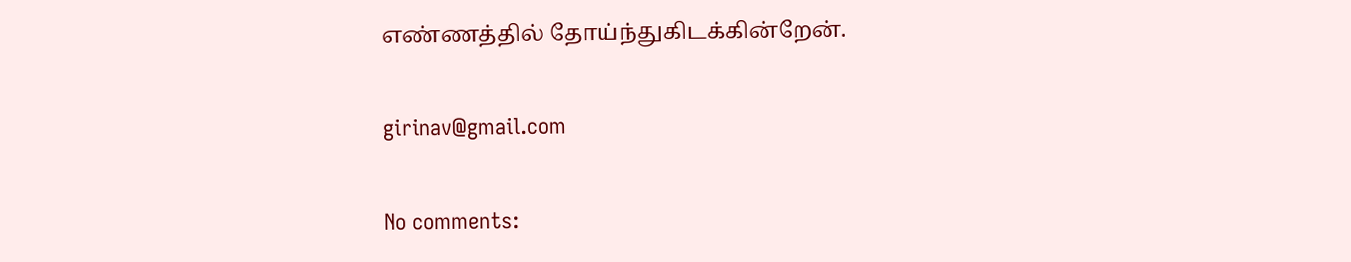எண்ணத்தில் தோய்ந்துகிடக்கின்றேன்.

girinav@gmail.com

No comments: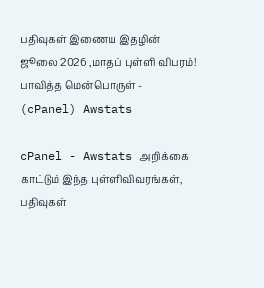பதிவுகள் இணைய இதழின் ஜூலை 2026 ,மாதப் புள்ளி விபரம்! பாவித்த மென்பொருள் - (cPanel) Awstats

cPanel - Awstats அறிக்கை காட்டும் இந்த புள்ளிவிவரங்கள்,  பதிவுகள்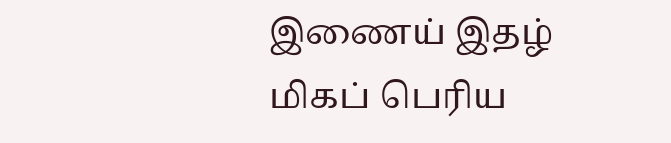இணைய் இதழ் மிகப் பெரிய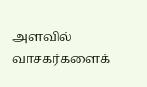அளவில் வாசகர்களைக்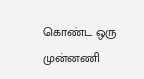கொண்ட ஒரு முன்னணி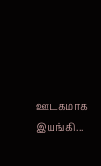ஊடகமாக இயங்கி...